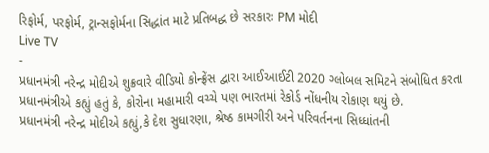રિફોર્મ, પરફોર્મ, ટ્રાન્સફોર્મના સિદ્ધાંત માટે પ્રતિબદ્ધ છે સરકારઃ PM મોદી
Live TV
-
પ્રધાનમંત્રી નરેન્દ્ર મોદીએ શુક્રવારે વીડિયો કોન્ફ્રેંસ દ્વારા આઈઆઈટી 2020 ગ્લોબલ સમિટને સંબોધિત કરતા પ્રધાનમંત્રીએ કહ્યું હતું કે, કોરોના મહામારી વચ્ચે પણ ભારતમાં રેકોર્ડ નોંધનીય રોકાણ થયું છે.
પ્રધાનમંત્રી નરેન્દ્ર મોદીએ કહ્યું,કે દેશ સુધારણા, શ્રેષ્ઠ કામગીરી અને પરિવર્તનના સિધ્ધાંતની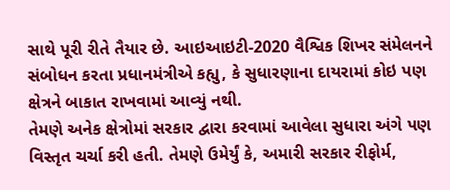સાથે પૂરી રીતે તૈયાર છે. આઇઆઇટી-2020 વૈશ્વિક શિખર સંમેલનને સંબોધન કરતા પ્રધાનમંત્રીએ કહ્યુ, કે સુધારણાના દાયરામાં કોઇ પણ ક્ષેત્રને બાકાત રાખવામાં આવ્યું નથી.
તેમણે અનેક ક્ષેત્રોમાં સરકાર દ્વારા કરવામાં આવેલા સુધારા અંગે પણ વિસ્તૃત ચર્ચા કરી હતી. તેમણે ઉમેર્યું કે, અમારી સરકાર રીફોર્મ,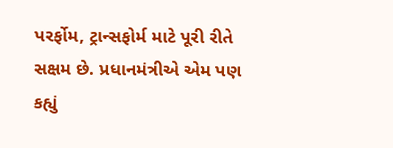પરર્ફોમ, ટ્રાન્સફોર્મ માટે પૂરી રીતે સક્ષમ છે. પ્રધાનમંત્રીએ એમ પણ કહ્યું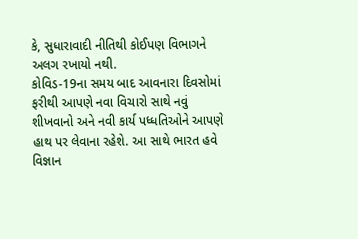કે, સુધારાવાદી નીતિથી કોઈપણ વિભાગને અલગ રખાયો નથી.
કોવિડ-19ના સમય બાદ આવનારા દિવસોમાં ફરીથી આપણે નવા વિચારો સાથે નવું શીખવાનો અને નવી કાર્ય પધ્ધતિઓને આપણે હાથ પર લેવાના રહેશે. આ સાથે ભારત હવે વિજ્ઞાન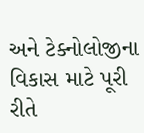અને ટેક્નોલોજીના વિકાસ માટે પૂરી રીતે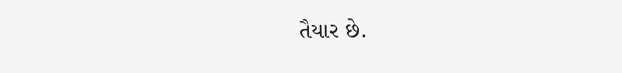તૈયાર છે.